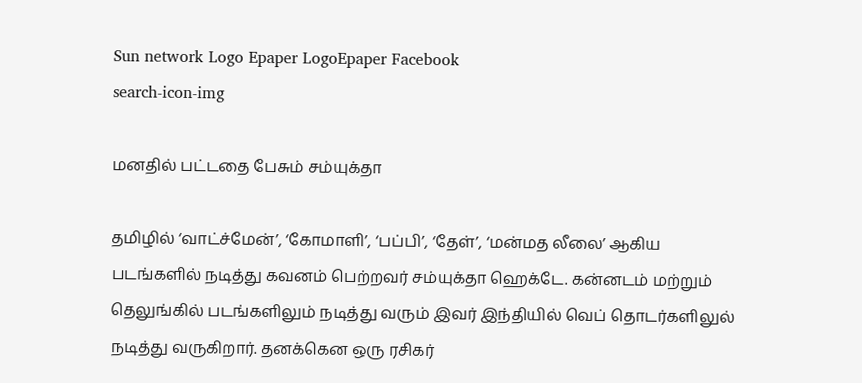Sun network Logo Epaper LogoEpaper Facebook
search-icon-img

மனதில் பட்டதை பேசும் சம்யுக்தா

தமிழில் ‘வாட்ச்மேன்’, ‘கோமாளி’, ‘பப்பி’, ‘தேள்’, ‘மன்மத லீலை’ ஆகிய படங்களில் நடித்து கவனம் பெற்றவர் சம்யுக்தா ஹெக்டே. கன்னடம் மற்றும் தெலுங்கில் படங்களிலும் நடித்து வரும் இவர் இந்தியில் வெப் தொடர்களிலுல் நடித்து வருகிறார். தனக்கென ஒரு ரசிகர்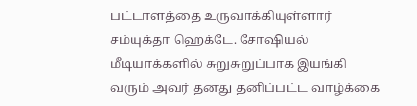பட்டாளத்தை உருவாக்கியுள்ளார் சம்யுக்தா ஹெக்டே. சோஷியல் மீடியாக்களில் சுறுசுறுப்பாக இயங்கி வரும் அவர் தனது தனிப்பட்ட வாழ்க்கை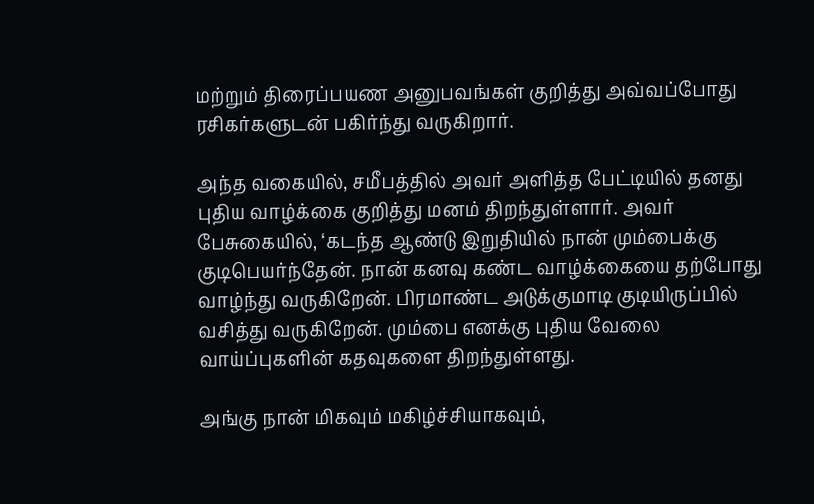மற்றும் திரைப்பயண அனுபவங்கள் குறித்து அவ்வப்போது ரசிகர்களுடன் பகிர்ந்து வருகிறார்.

அந்த வகையில், சமீபத்தில் அவர் அளித்த பேட்டியில் தனது புதிய வாழ்க்கை குறித்து மனம் திறந்துள்ளார். அவர் பேசுகையில், ‘கடந்த ஆண்டு இறுதியில் நான் மும்பைக்கு குடிபெயர்ந்தேன். நான் கனவு கண்ட வாழ்க்கையை தற்போது வாழ்ந்து வருகிறேன். பிரமாண்ட அடுக்குமாடி குடியிருப்பில் வசித்து வருகிறேன். மும்பை எனக்கு புதிய வேலை வாய்ப்புகளின் கதவுகளை திறந்துள்ளது.

அங்கு நான் மிகவும் மகிழ்ச்சியாகவும்,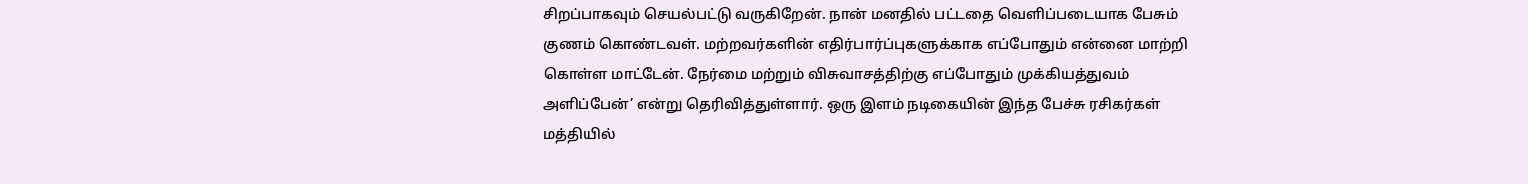சிறப்பாகவும் செயல்பட்டு வருகிறேன். நான் மனதில் பட்டதை வெளிப்படையாக பேசும் குணம் கொண்டவள். மற்றவர்களின் எதிர்பார்ப்புகளுக்காக எப்போதும் என்னை மாற்றி கொள்ள மாட்டேன். நேர்மை மற்றும் விசுவாசத்திற்கு எப்போதும் முக்கியத்துவம் அளிப்பேன்’ என்று தெரிவித்துள்ளார். ஒரு இளம் நடிகையின் இந்த பேச்சு ரசிகர்கள் மத்தியில்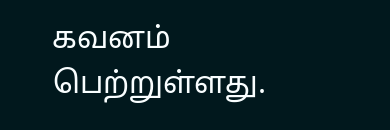கவனம் பெற்றுள்ளது.